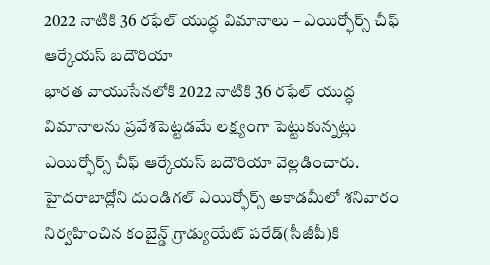2022 నాటికి 36 రఫేల్ యుద్ధ విమానాలు – ఎయిర్ఫోర్స్ చీఫ్ ఆర్కేయస్ బదౌరియా
భారత వాయుసేనలోకి 2022 నాటికి 36 రఫేల్ యుద్ధ విమానాలను ప్రవేశపెట్టడమే లక్ష్యంగా పెట్టుకున్నట్లు ఎయిర్ఫోర్స్ చీఫ్ ఆర్కేయస్ బదౌరియా వెల్లడించారు. హైదరాబాద్లోని దుండిగల్ ఎయిర్ఫోర్స్ అకాడమీలో శనివారం నిర్వహించిన కంబైన్డ్ గ్రాడ్యుయేట్ పరేడ్(సీజీపీ)కి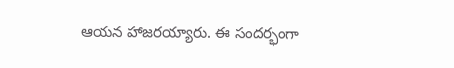ఆయన హాజరయ్యారు. ఈ సందర్భంగా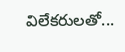విలేకరులతో...